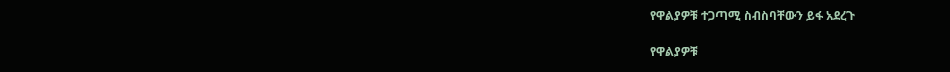የዋልያዎቹ ተጋጣሚ ስብስባቸውን ይፋ አደረጉ

የዋልያዎቹ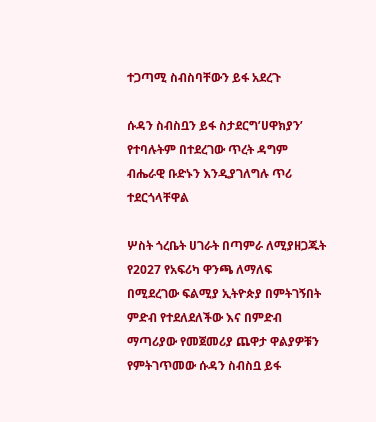ተጋጣሚ ስብስባቸውን ይፋ አደረጉ

ሱዳን ስብስቧን ይፋ ስታደርግ’ሀዋክያን’ የተባሉትም በተደረገው ጥረት ዳግም ብሔራዊ ቡድኑን እንዲያገለግሉ ጥሪ ተደርጎላቸዋል

ሦስት ጎረቤት ሀገራት በጣምራ ለሚያዘጋጁት
የ2027 የአፍሪካ ዋንጫ ለማለፍ በሚደረገው ፍልሚያ ኢትዮጵያ በምትገኝበት ምድብ የተደለደለችው እና በምድብ ማጣሪያው የመጀመሪያ ጨዋታ ዋልያዎቹን የምትገጥመው ሱዳን ስብስቧ ይፋ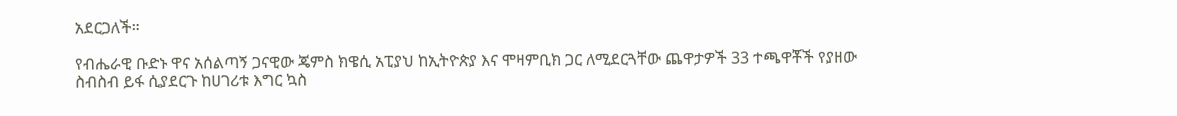አደርጋለች።

የብሔራዊ ቡድኑ ዋና አሰልጣኝ ጋናዊው ጄምስ ክዌሲ አፒያህ ከኢትዮጵያ እና ሞዛምቢክ ጋር ለሚደርጓቸው ጨዋታዎች 33 ተጫዋቾች የያዘው ስብስብ ይፋ ሲያደርጉ ከሀገሪቱ እግር ኳስ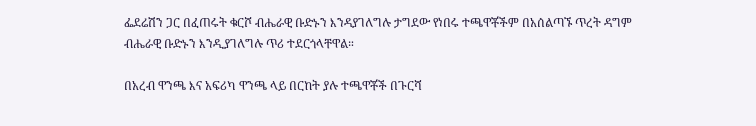ፌደሬሽን ጋር በፈጠሩት ቁርሾ ብሔራዊ ቡድኑን እንዳያገለግሉ ታግደው የነበሩ ተጫዋቾችም በአሰልጣኙ ጥረት ዳግም ብሔራዊ ቡድኑን እንዲያገለግሉ ጥሪ ተደርጎላቸዋል።

በአረብ ዋንጫ እና አፍሪካ ዋንጫ ላይ በርከት ያሉ ተጫዋቾች በጉርሻ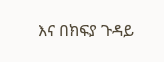እና በክፍያ ጉዳይ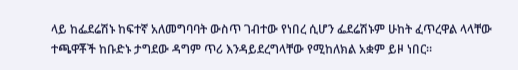ላይ ከፌደሬሽኑ ከፍተኛ አለመግባባት ውስጥ ገብተው የነበረ ሲሆን ፌደሬሽኑም ሁከት ፈጥረዋል ላላቸው ተጫዋቾች ከቡድኑ ታግደው ዳግም ጥሪ እንዳይደረግላቸው የሚከለክል አቋም ይዞ ነበር።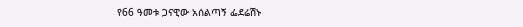የ66 ዓመቱ ጋናዊው አሰልጣኝ ፌደሬሽኑ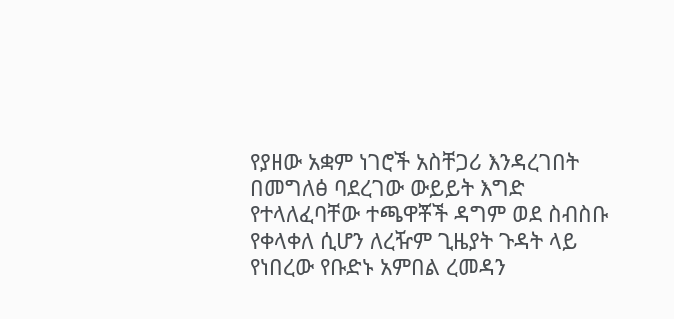የያዘው አቋም ነገሮች አስቸጋሪ እንዳረገበት በመግለፅ ባደረገው ውይይት እግድ የተላለፈባቸው ተጫዋቾች ዳግም ወደ ስብስቡ የቀላቀለ ሲሆን ለረዥም ጊዜያት ጉዳት ላይ የነበረው የቡድኑ አምበል ረመዳን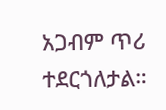አጋብም ጥሪ ተደርጎለታል።